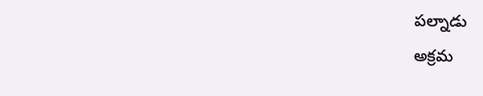పల్నాడు
అక్రమ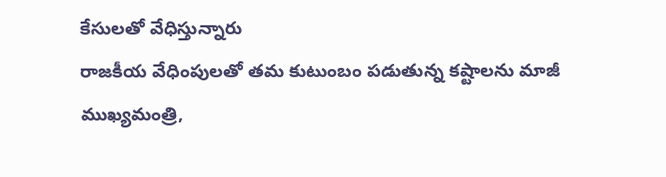కేసులతో వేధిస్తున్నారు
రాజకీయ వేధింపులతో తమ కుటుంబం పడుతున్న కష్టాలను మాజీ ముఖ్యమంత్రి,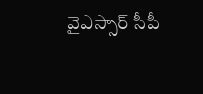వైఎస్సార్ సీపీ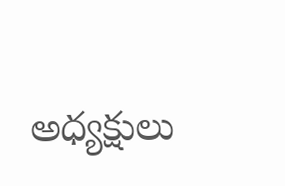అధ్యక్షులు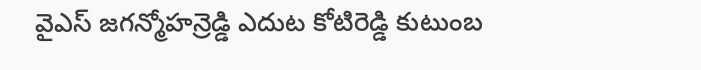వైఎస్ జగన్మోహన్రెడ్డి ఎదుట కోటిరెడ్డి కుటుంబ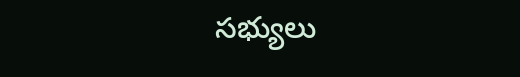సభ్యులు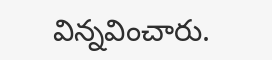విన్నవించారు.